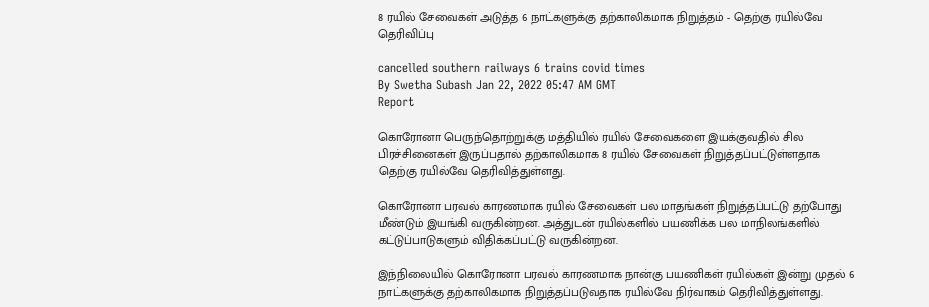8 ரயில் சேவைகள் அடுத்த 6 நாட்களுக்கு தற்காலிகமாக நிறுத்தம் - தெற்கு ரயில்வே தெரிவிப்பு

cancelled southern railways 6 trains covid times
By Swetha Subash Jan 22, 2022 05:47 AM GMT
Report

கொரோனா பெருந்தொற்றுக்கு மத்தியில் ரயில் சேவைகளை இயக்குவதில் சில பிரச்சினைகள் இருப்பதால் தற்காலிகமாக 8 ரயில் சேவைகள் நிறுத்தப்பட்டுள்ளதாக தெற்கு ரயில்வே தெரிவித்துள்ளது.

கொரோனா பரவல் காரணமாக ரயில் சேவைகள் பல மாதங்கள் நிறுத்தப்பட்டு தற்போது மீண்டும் இயங்கி வருகின்றன. அத்துடன் ரயில்களில் பயணிக்க பல மாநிலங்களில் கட்டுப்பாடுகளும் விதிக்கப்பட்டு வருகின்றன.

இந்நிலையில் கொரோனா பரவல் காரணமாக நான்கு பயணிகள் ரயில்கள் இன்று முதல் 6 நாட்களுக்கு தற்காலிகமாக நிறுத்தப்படுவதாக ரயில்வே நிர்வாகம் தெரிவித்துள்ளது.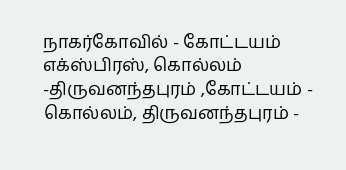நாகர்கோவில் - கோட்டயம் எக்ஸ்பிரஸ், கொல்லம் -திருவனந்தபுரம் ,கோட்டயம் - கொல்லம், திருவனந்தபுரம் -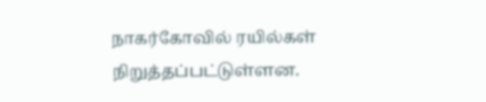நாகர்கோவில் ரயில்கள் நிறுத்தப்பட்டுள்ளன.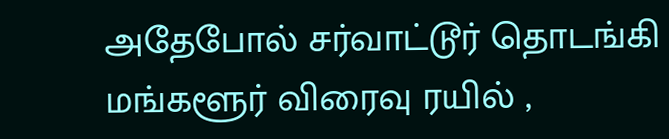அதேபோல் சர்வாட்டூர் தொடங்கி மங்களூர் விரைவு ரயில் ,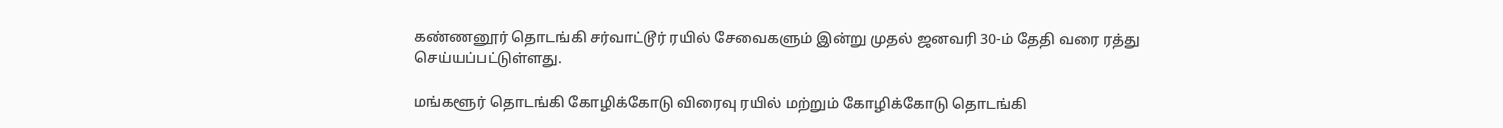கண்ணனூர் தொடங்கி சர்வாட்டூர் ரயில் சேவைகளும் இன்று முதல் ஜனவரி 30-ம் தேதி வரை ரத்து செய்யப்பட்டுள்ளது.

மங்களூர் தொடங்கி கோழிக்கோடு விரைவு ரயில் மற்றும் கோழிக்கோடு தொடங்கி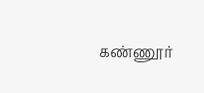கண்ணூர்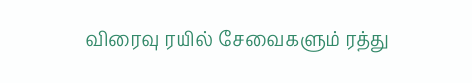விரைவு ரயில் சேவைகளும் ரத்து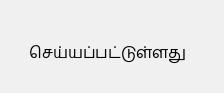செய்யப்பட்டுள்ளது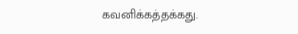கவனிக்கத்தக்கது.